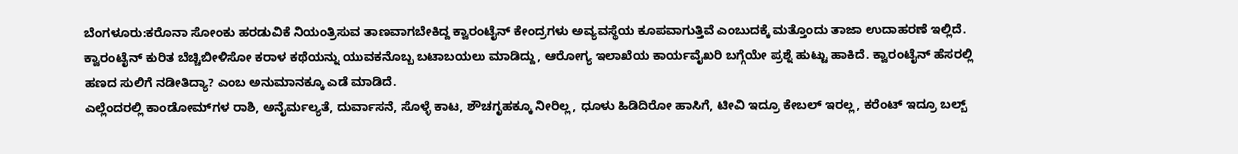ಬೆಂಗಳೂರು:ಕರೊನಾ ಸೋಂಕು ಹರಡುವಿಕೆ ನಿಯಂತ್ರಿಸುವ ತಾಣವಾಗಬೇಕಿದ್ದ ಕ್ವಾರಂಟೈನ್ ಕೇಂದ್ರಗಳು ಅವ್ಯವಸ್ಥೆಯ ಕೂಪವಾಗುತ್ತಿವೆ ಎಂಬುದಕ್ಕೆ ಮತ್ತೊಂದು ತಾಜಾ ಉದಾಹರಣೆ ಇಲ್ಲಿದೆ. ಕ್ವಾರಂಟೈನ್ ಕುರಿತ ಬೆಚ್ಚಿಬೀಳಿಸೋ ಕರಾಳ ಕಥೆಯನ್ನು ಯುವಕನೊಬ್ಬ ಬಟಾಬಯಲು ಮಾಡಿದ್ದು, ಆರೋಗ್ಯ ಇಲಾಖೆಯ ಕಾರ್ಯವೈಖರಿ ಬಗ್ಗೆಯೇ ಪ್ರಶ್ನೆ ಹುಟ್ಟು ಹಾಕಿದೆ. ಕ್ವಾರಂಟೈನ್ ಹೆಸರಲ್ಲಿ ಹಣದ ಸುಲಿಗೆ ನಡೀತಿದ್ಯಾ? ಎಂಬ ಅನುಮಾನಕ್ಕೂ ಎಡೆ ಮಾಡಿದೆ.
ಎಲ್ಲೆಂದರಲ್ಲಿ ಕಾಂಡೋಮ್‌ಗಳ ರಾಶಿ, ಅನೈರ್ಮಲ್ಯತೆ, ದುರ್ವಾಸನೆ, ಸೊಳ್ಳೆ ಕಾಟ, ಶೌಚಗೃಹಕ್ಕೂ ನೀರಿಲ್ಲ, ಧೂಳು ಹಿಡಿದಿರೋ ಹಾಸಿಗೆ, ಟೀವಿ ಇದ್ರೂ ಕೇಬಲ್ ಇರಲ್ಲ, ಕರೆಂಟ್ ಇದ್ರೂ ಬಲ್ಬ್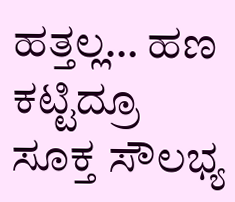ಹತ್ತಲ್ಲ… ಹಣ ಕಟ್ಟಿದ್ರೂ ಸೂಕ್ತ ಸೌಲಭ್ಯ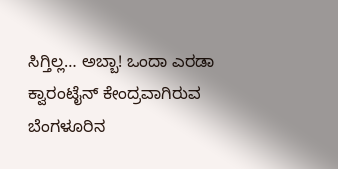ಸಿಗ್ತಿಲ್ಲ… ಅಬ್ಬಾ! ಒಂದಾ ಎರಡಾ ಕ್ವಾರಂಟೈನ್ ಕೇಂದ್ರವಾಗಿರುವ ಬೆಂಗಳೂರಿನ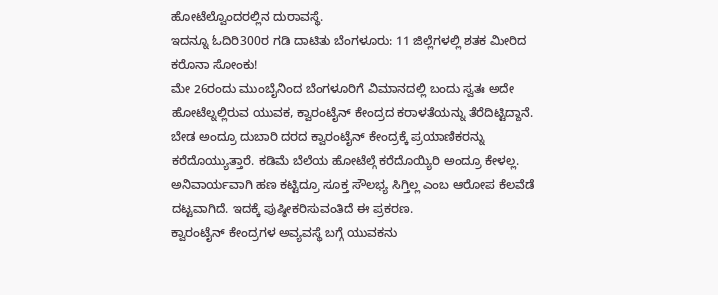ಹೋಟೆಲ್ವೊಂದರಲ್ಲಿನ ದುರಾವಸ್ಥೆ.
ಇದನ್ನೂ ಓದಿರಿ300ರ ಗಡಿ ದಾಟಿತು ಬೆಂಗಳೂರು: 11 ಜಿಲ್ಲೆಗಳಲ್ಲಿ ಶತಕ ಮೀರಿದ ಕರೊನಾ ಸೋಂಕು!
ಮೇ 26ರಂದು ಮುಂಬೈನಿಂದ ಬೆಂಗಳೂರಿಗೆ ವಿಮಾನದಲ್ಲಿ ಬಂದು ಸ್ವತಃ ಅದೇ ಹೋಟೆಲ್ನಲ್ಲಿರುವ ಯುವಕ, ಕ್ವಾರಂಟೈನ್ ಕೇಂದ್ರದ ಕರಾಳತೆಯನ್ನು ತೆರೆದಿಟ್ಟಿದ್ದಾನೆ. ಬೇಡ ಅಂದ್ರೂ ದುಬಾರಿ ದರದ ಕ್ವಾರಂಟೈನ್ ಕೇಂದ್ರಕ್ಕೆ ಪ್ರಯಾಣಿಕರನ್ನು ಕರೆದೊಯ್ಯುತ್ತಾರೆ. ಕಡಿಮೆ ಬೆಲೆಯ ಹೋಟೆಲ್ಗೆ ಕರೆದೊಯ್ಯಿರಿ ಅಂದ್ರೂ ಕೇಳಲ್ಲ. ಅನಿವಾರ್ಯವಾಗಿ ಹಣ ಕಟ್ಟಿದ್ರೂ ಸೂಕ್ತ ಸೌಲಭ್ಯ ಸಿಗ್ತಿಲ್ಲ ಎಂಬ ಆರೋಪ ಕೆಲವೆಡೆ ದಟ್ಟವಾಗಿದೆ. ಇದಕ್ಕೆ ಪುಷ್ಠೀಕರಿಸುವಂತಿದೆ ಈ ಪ್ರಕರಣ.
ಕ್ವಾರಂಟೈನ್‌ ಕೇಂದ್ರಗಳ ಅವ್ಯವಸ್ಥೆ ಬಗ್ಗೆ ಯುವಕನು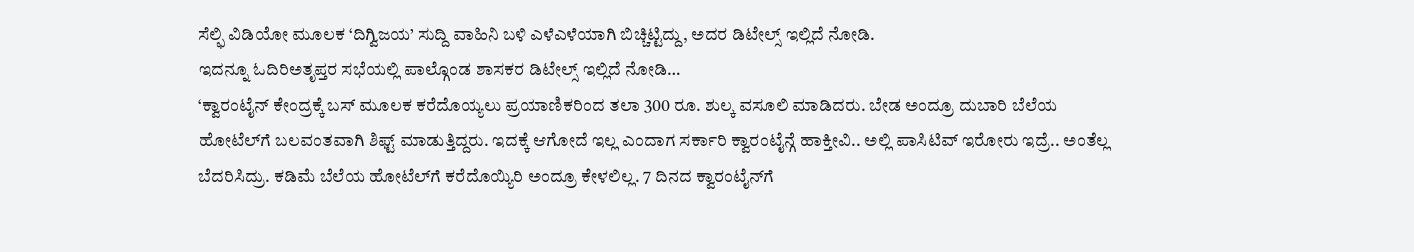ಸೆಲ್ಫಿ ವಿಡಿಯೋ ಮೂಲಕ ‘ದಿಗ್ವಿಜಯ’ ಸುದ್ದಿ ವಾಹಿನಿ ಬಳಿ ಎಳೆಎಳೆಯಾಗಿ ಬಿಚ್ಚಿಟ್ಟಿದ್ದು, ಅದರ ಡಿಟೇಲ್ಸ್ ಇಲ್ಲಿದೆ ನೋಡಿ.
ಇದನ್ನೂ ಓದಿರಿಅತೃಪ್ತರ ಸಭೆಯಲ್ಲಿ ಪಾಲ್ಗೊಂಡ ಶಾಸಕರ ಡಿಟೇಲ್ಸ್ ಇಲ್ಲಿದೆ ನೋಡಿ…
‘ಕ್ವಾರಂಟೈನ್ ಕೇಂದ್ರಕ್ಕೆ ಬಸ್ ಮೂಲಕ ಕರೆದೊಯ್ಯಲು ಪ್ರಯಾಣಿಕರಿಂದ ತಲಾ 300 ರೂ. ಶುಲ್ಕ ವಸೂಲಿ ಮಾಡಿದರು. ಬೇಡ ಅಂದ್ರೂ ದುಬಾರಿ ಬೆಲೆಯ ಹೋಟೆಲ್‌ಗೆ ಬಲವಂತವಾಗಿ ಶಿಫ್ಟ್ ಮಾಡುತ್ತಿದ್ದರು. ಇದಕ್ಕೆ ಆಗೋದೆ ಇಲ್ಲ ಎಂದಾಗ ಸರ್ಕಾರಿ ಕ್ವಾರಂಟೈನ್ಗೆ ಹಾಕ್ತೀವಿ.. ಅಲ್ಲಿ ಪಾಸಿಟಿವ್ ಇರೋರು ಇದ್ರೆ.. ಅಂತೆಲ್ಲ ಬೆದರಿಸಿದ್ರು. ಕಡಿಮೆ ಬೆಲೆಯ ಹೋಟೆಲ್‌ಗೆ ಕರೆದೊಯ್ಯಿರಿ ಅಂದ್ರೂ ಕೇಳಲಿಲ್ಲ. 7 ದಿನದ ಕ್ವಾರಂಟೈನ್‌ಗೆ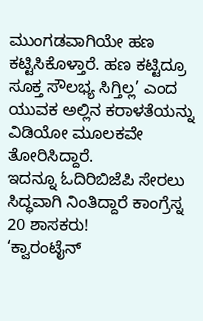ಮುಂಗಡವಾಗಿಯೇ ಹಣ ಕಟ್ಟಿಸಿಕೊಳ್ತಾರೆ. ಹಣ ಕಟ್ಟಿದ್ರೂ ಸೂಕ್ತ ಸೌಲಭ್ಯ ಸಿಗ್ತಿಲ್ಲ’ ಎಂದ ಯುವಕ ಅಲ್ಲಿನ ಕರಾಳತೆಯನ್ನು ವಿಡಿಯೋ ಮೂಲಕವೇ ತೋರಿಸಿದ್ದಾರೆ.
ಇದನ್ನೂ ಓದಿರಿಬಿಜೆಪಿ ಸೇರಲು ಸಿದ್ಧವಾಗಿ ನಿಂತಿದ್ದಾರೆ ಕಾಂಗ್ರೆಸ್ನ 20 ಶಾಸಕರು!
‘ಕ್ವಾರಂಟೈನ್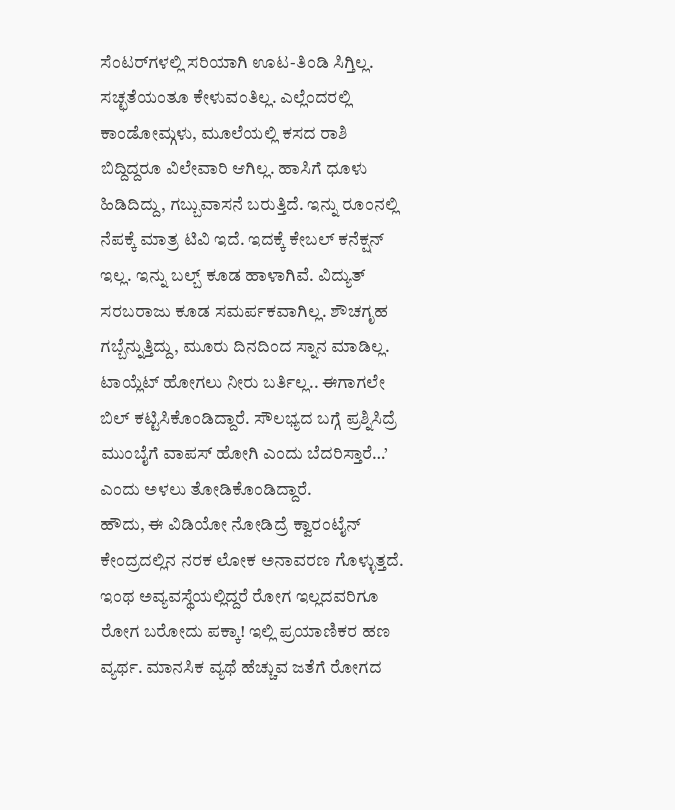ಸೆಂಟರ್‌ಗಳಲ್ಲಿ ಸರಿಯಾಗಿ ಊಟ-ತಿಂಡಿ ಸಿಗ್ತಿಲ್ಲ. ಸಚ್ಛತೆಯಂತೂ ಕೇಳುವಂತಿಲ್ಲ. ಎಲ್ಲೆಂದರಲ್ಲಿ ಕಾಂಡೋಮ್ಗಳು, ಮೂಲೆಯಲ್ಲಿ ಕಸದ ರಾಶಿ ಬಿದ್ದಿದ್ದರೂ ವಿಲೇವಾರಿ ಆಗಿಲ್ಲ. ಹಾಸಿಗೆ ಧೂಳು ಹಿಡಿದಿದ್ದು, ಗಬ್ಬುವಾಸನೆ ಬರುತ್ತಿದೆ. ಇನ್ನು ರೂಂನಲ್ಲಿ ನೆಪಕ್ಕೆ ಮಾತ್ರ ಟಿವಿ ಇದೆ. ಇದಕ್ಕೆ ಕೇಬಲ್ ಕನೆಕ್ಷನ್ ಇಲ್ಲ. ಇನ್ನು ಬಲ್ಬ್ ಕೂಡ ಹಾಳಾಗಿವೆ. ವಿದ್ಯುತ್ ಸರಬರಾಜು ಕೂಡ ಸಮರ್ಪಕವಾಗಿಲ್ಲ. ಶೌಚಗೃಹ ಗಬ್ಬೆನ್ನುತ್ತಿದ್ದು, ಮೂರು ದಿನದಿಂದ ಸ್ನಾನ ಮಾಡಿಲ್ಲ. ಟಾಯ್ಲೆಟ್ ಹೋಗಲು ನೀರು ಬರ್ತಿಲ್ಲ.. ಈಗಾಗಲೇ ಬಿಲ್ ಕಟ್ಟಿಸಿಕೊಂಡಿದ್ದಾರೆ. ಸೌಲಭ್ಯದ ಬಗ್ಗೆ ಪ್ರಶ್ನಿಸಿದ್ರೆ ಮುಂಬೈಗೆ ವಾಪಸ್ ಹೋಗಿ ಎಂದು ಬೆದರಿಸ್ತಾರೆ…’ ಎಂದು ಅಳಲು ತೋಡಿಕೊಂಡಿದ್ದಾರೆ.
ಹೌದು, ಈ ವಿಡಿಯೋ ನೋಡಿದ್ರೆ ಕ್ವಾರಂಟೈನ್ ಕೇಂದ್ರದಲ್ಲಿನ ನರಕ ಲೋಕ ಅನಾವರಣ ಗೊಳ್ಳುತ್ತದೆ. ಇಂಥ ಅವ್ಯವಸ್ಥೆಯಲ್ಲಿದ್ದರೆ ರೋಗ ಇಲ್ಲದವರಿಗೂ ರೋಗ ಬರೋದು ಪಕ್ಕಾ! ಇಲ್ಲಿ ಪ್ರಯಾಣಿಕರ ಹಣ ವ್ಯರ್ಥ. ಮಾನಸಿಕ ವ್ಯಥೆ ಹೆಚ್ಚುವ ಜತೆಗೆ ರೋಗದ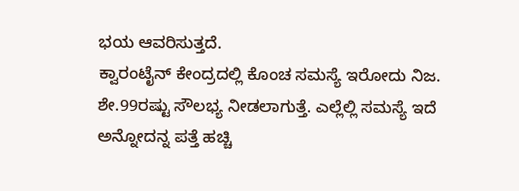ಭಯ ಆವರಿಸುತ್ತದೆ.
ಕ್ವಾರಂಟೈನ್ ಕೇಂದ್ರದಲ್ಲಿ ಕೊಂಚ ಸಮಸ್ಯೆ ಇರೋದು ನಿಜ. ಶೇ.99ರಷ್ಟು ಸೌಲಭ್ಯ ನೀಡಲಾಗುತ್ತೆ. ಎಲ್ಲೆಲ್ಲಿ ಸಮಸ್ಯೆ ಇದೆ ಅನ್ನೋದನ್ನ ಪತ್ತೆ ಹಚ್ಚಿ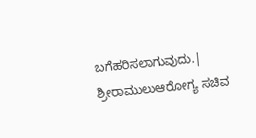ಬಗೆಹರಿಸಲಾಗುವುದು.| ಶ್ರೀರಾಮುಲುಆರೋಗ್ಯ ಸಚಿವ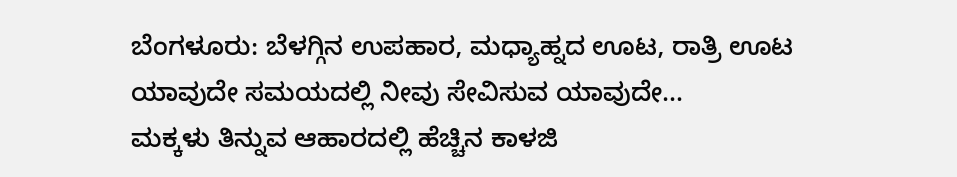ಬೆಂಗಳೂರು: ಬೆಳಗ್ಗಿನ ಉಪಹಾರ, ಮಧ್ಯಾಹ್ನದ ಊಟ, ರಾತ್ರಿ ಊಟ ಯಾವುದೇ ಸಮಯದಲ್ಲಿ ನೀವು ಸೇವಿಸುವ ಯಾವುದೇ…
ಮಕ್ಕಳು ತಿನ್ನುವ ಆಹಾರದಲ್ಲಿ ಹೆಚ್ಚಿನ ಕಾಳಜಿ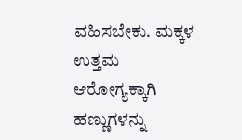ವಹಿಸಬೇಕು. ಮಕ್ಕಳ ಉತ್ತಮ ಆರೋಗ್ಯಕ್ಕಾಗಿ ಹಣ್ಣುಗಳನ್ನು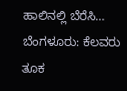ಹಾಲಿನಲ್ಲಿ ಬೆರೆಸಿ…
ಬೆಂಗಳೂರು: ಕೆಲವರು ತೂಕ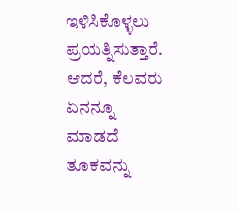ಇಳಿಸಿಕೊಳ್ಳಲು ಪ್ರಯತ್ನಿಸುತ್ತಾರೆ. ಆದರೆ, ಕೆಲವರು ಏನನ್ನೂ ಮಾಡದೆ ತೂಕವನ್ನು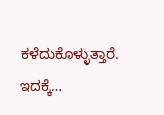ಕಳೆದುಕೊಳ್ಳುತ್ತಾರೆ. ಇದಕ್ಕೆ…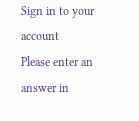Sign in to your account
Please enter an answer in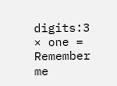digits:3 × one =
Remember me